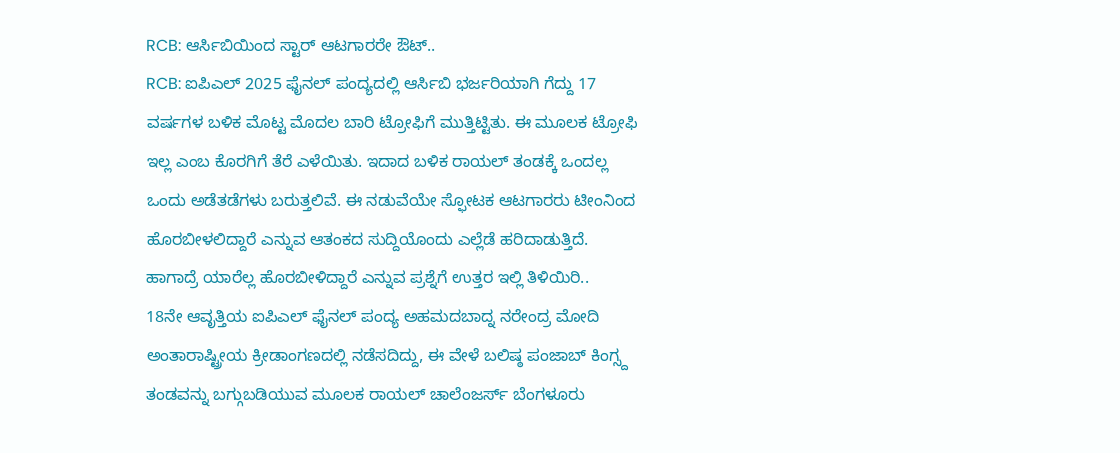RCB: ಆರ್ಸಿಬಿಯಿಂದ ಸ್ಟಾರ್ ಆಟಗಾರರೇ ಔಟ್..
RCB: ಐಪಿಎಲ್ 2025 ಫೈನಲ್ ಪಂದ್ಯದಲ್ಲಿ ಆರ್ಸಿಬಿ ಭರ್ಜರಿಯಾಗಿ ಗೆದ್ದು 17 ವರ್ಷಗಳ ಬಳಿಕ ಮೊಟ್ಟ ಮೊದಲ ಬಾರಿ ಟ್ರೋಫಿಗೆ ಮುತ್ತಿಟ್ಟಿತು. ಈ ಮೂಲಕ ಟ್ರೋಫಿ ಇಲ್ಲ ಎಂಬ ಕೊರಗಿಗೆ ತೆರೆ ಎಳೆಯಿತು. ಇದಾದ ಬಳಿಕ ರಾಯಲ್ ತಂಡಕ್ಕೆ ಒಂದಲ್ಲ ಒಂದು ಅಡೆತಡೆಗಳು ಬರುತ್ತಲಿವೆ. ಈ ನಡುವೆಯೇ ಸ್ಫೋಟಕ ಆಟಗಾರರು ಟೀಂನಿಂದ ಹೊರಬೀಳಲಿದ್ದಾರೆ ಎನ್ನುವ ಆತಂಕದ ಸುದ್ದಿಯೊಂದು ಎಲ್ಲೆಡೆ ಹರಿದಾಡುತ್ತಿದೆ. ಹಾಗಾದ್ರೆ ಯಾರೆಲ್ಲ ಹೊರಬೀಳಿದ್ದಾರೆ ಎನ್ನುವ ಪ್ರಶ್ನೆಗೆ ಉತ್ತರ ಇಲ್ಲಿ ತಿಳಿಯಿರಿ..
18ನೇ ಆವೃತ್ತಿಯ ಐಪಿಎಲ್ ಫೈನಲ್ ಪಂದ್ಯ ಅಹಮದಬಾದ್ನ ನರೇಂದ್ರ ಮೋದಿ ಅಂತಾರಾಷ್ಟ್ರೀಯ ಕ್ರೀಡಾಂಗಣದಲ್ಲಿ ನಡೆಸದಿದ್ದು, ಈ ವೇಳೆ ಬಲಿಷ್ಠ ಪಂಜಾಬ್ ಕಿಂಗ್ಸ್ದ ತಂಡವನ್ನು ಬಗ್ಗುಬಡಿಯುವ ಮೂಲಕ ರಾಯಲ್ ಚಾಲೆಂಜರ್ಸ್ ಬೆಂಗಳೂರು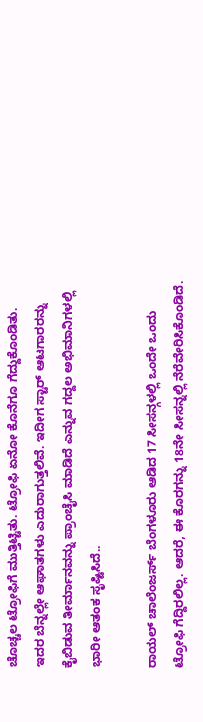ಚೊಚ್ಚಲ ಟ್ರೋಫಿಗೆ ಮುತ್ತಿಟ್ಟಿತು. ಟ್ರೋಫಿ ಏನೋ ಕೊನೆಗೂ ಗೆದ್ದುಕೊಂಡಿತು. ಇದರ ಬೆನ್ನಲ್ಲೇ ಆಘಾತಗಳು ಎದುರಾಗುತ್ತಲಿವೆ. ಇದೀಗ ಸ್ಟಾರ್ ಆಟಗಾರರನ್ನು ಕೈಬಿಡುವ ತೀರ್ಮಾನವನ್ನು ಪ್ರಾಂಚೈಸಿ ಮಾಡಿದೆ ಎನ್ನುವ ಗದ್ದಲ ಅಭಿಮಾನಿಗಳಲ್ಲಿ ಭಾರೀ ಆತಂಕ ಸೃಷ್ಟಿಸಿದೆ..

ರಾಯಲ್ ಚಾಲೆಂಜರ್ಸ್ ಬೆಂಗಳೂರು ಆಡಿದ 17 ಸೀಸನ್ಗಳಲ್ಲಿ ಒಂದೇ ಒಂದು ಟ್ರೋಫಿ ಗೆದ್ದಿರಲಿಲ್ಲ. ಆದರೆ, ಈ ಕೊರಗನ್ನು 18ನೇ ಸೀಸನ್ನಲ್ಲಿ ನೆರೆವೇರಿಸಿಕೊಂಡಿದೆ.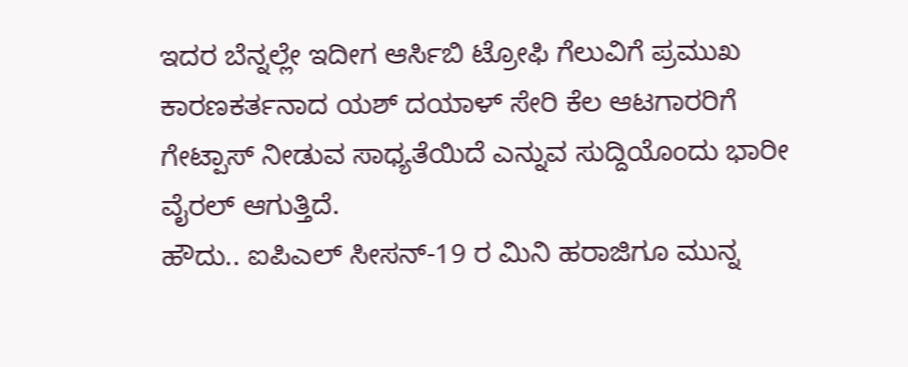ಇದರ ಬೆನ್ನಲ್ಲೇ ಇದೀಗ ಆರ್ಸಿಬಿ ಟ್ರೋಫಿ ಗೆಲುವಿಗೆ ಪ್ರಮುಖ ಕಾರಣಕರ್ತನಾದ ಯಶ್ ದಯಾಳ್ ಸೇರಿ ಕೆಲ ಆಟಗಾರರಿಗೆ ಗೇಟ್ಪಾಸ್ ನೀಡುವ ಸಾಧ್ಯತೆಯಿದೆ ಎನ್ನುವ ಸುದ್ದಿಯೊಂದು ಭಾರೀ ವೈರಲ್ ಆಗುತ್ತಿದೆ.
ಹೌದು.. ಐಪಿಎಲ್ ಸೀಸನ್-19 ರ ಮಿನಿ ಹರಾಜಿಗೂ ಮುನ್ನ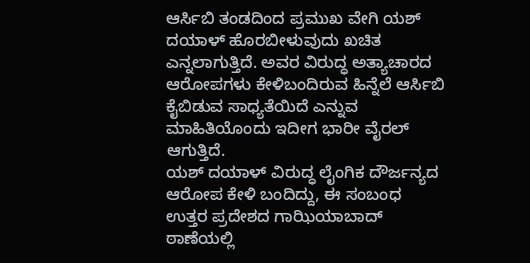ಆರ್ಸಿಬಿ ತಂಡದಿಂದ ಪ್ರಮುಖ ವೇಗಿ ಯಶ್ ದಯಾಳ್ ಹೊರಬೀಳುವುದು ಖಚಿತ ಎನ್ನಲಾಗುತ್ತಿದೆ. ಅವರ ವಿರುದ್ಧ ಅತ್ಯಾಚಾರದ ಆರೋಪಗಳು ಕೇಳಿಬಂದಿರುವ ಹಿನ್ನೆಲೆ ಆರ್ಸಿಬಿ ಕೈಬಿಡುವ ಸಾಧ್ಯತೆಯಿದೆ ಎನ್ನುವ ಮಾಹಿತಿಯೊಂದು ಇದೀಗ ಭಾರೀ ವೈರಲ್ ಆಗುತ್ತಿದೆ.
ಯಶ್ ದಯಾಳ್ ವಿರುದ್ಧ ಲೈಂಗಿಕ ದೌರ್ಜನ್ಯದ ಆರೋಪ ಕೇಳಿ ಬಂದಿದ್ದು, ಈ ಸಂಬಂಧ ಉತ್ತರ ಪ್ರದೇಶದ ಗಾಝಿಯಾಬಾದ್ ಠಾಣೆಯಲ್ಲಿ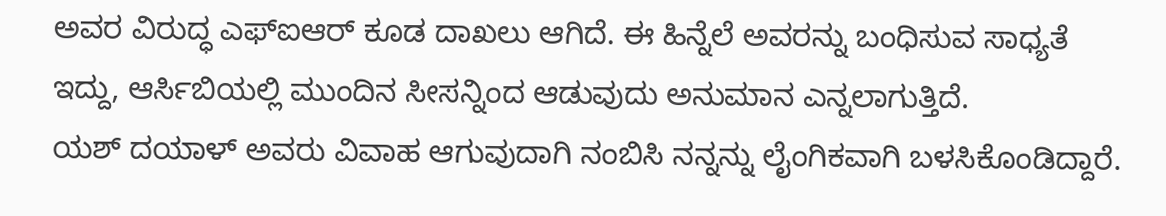ಅವರ ವಿರುದ್ಧ ಎಫ್ಐಆರ್ ಕೂಡ ದಾಖಲು ಆಗಿದೆ. ಈ ಹಿನ್ನೆಲೆ ಅವರನ್ನು ಬಂಧಿಸುವ ಸಾಧ್ಯತೆ ಇದ್ದು, ಆರ್ಸಿಬಿಯಲ್ಲಿ ಮುಂದಿನ ಸೀಸನ್ನಿಂದ ಆಡುವುದು ಅನುಮಾನ ಎನ್ನಲಾಗುತ್ತಿದೆ.
ಯಶ್ ದಯಾಳ್ ಅವರು ವಿವಾಹ ಆಗುವುದಾಗಿ ನಂಬಿಸಿ ನನ್ನನ್ನು ಲೈಂಗಿಕವಾಗಿ ಬಳಸಿಕೊಂಡಿದ್ದಾರೆ.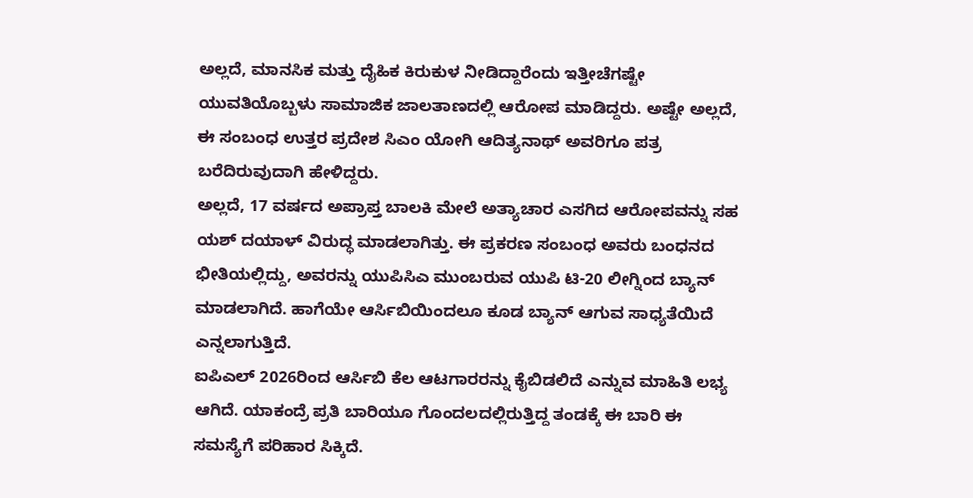ಅಲ್ಲದೆ, ಮಾನಸಿಕ ಮತ್ತು ದೈಹಿಕ ಕಿರುಕುಳ ನೀಡಿದ್ದಾರೆಂದು ಇತ್ತೀಚೆಗಷ್ಟೇ ಯುವತಿಯೊಬ್ಬಳು ಸಾಮಾಜಿಕ ಜಾಲತಾಣದಲ್ಲಿ ಆರೋಪ ಮಾಡಿದ್ದರು. ಅಷ್ಟೇ ಅಲ್ಲದೆ, ಈ ಸಂಬಂಧ ಉತ್ತರ ಪ್ರದೇಶ ಸಿಎಂ ಯೋಗಿ ಆದಿತ್ಯನಾಥ್ ಅವರಿಗೂ ಪತ್ರ ಬರೆದಿರುವುದಾಗಿ ಹೇಳಿದ್ದರು.
ಅಲ್ಲದೆ, 17 ವರ್ಷದ ಅಪ್ರಾಪ್ತ ಬಾಲಕಿ ಮೇಲೆ ಅತ್ಯಾಚಾರ ಎಸಗಿದ ಆರೋಪವನ್ನು ಸಹ ಯಶ್ ದಯಾಳ್ ವಿರುದ್ಧ ಮಾಡಲಾಗಿತ್ತು. ಈ ಪ್ರಕರಣ ಸಂಬಂಧ ಅವರು ಬಂಧನದ ಭೀತಿಯಲ್ಲಿದ್ದು, ಅವರನ್ನು ಯುಪಿಸಿಎ ಮುಂಬರುವ ಯುಪಿ ಟಿ-20 ಲೀಗ್ನಿಂದ ಬ್ಯಾನ್ ಮಾಡಲಾಗಿದೆ. ಹಾಗೆಯೇ ಆರ್ಸಿಬಿಯಿಂದಲೂ ಕೂಡ ಬ್ಯಾನ್ ಆಗುವ ಸಾಧ್ಯತೆಯಿದೆ ಎನ್ನಲಾಗುತ್ತಿದೆ.
ಐಪಿಎಲ್ 2026ರಿಂದ ಆರ್ಸಿಬಿ ಕೆಲ ಆಟಗಾರರನ್ನು ಕೈಬಿಡಲಿದೆ ಎನ್ನುವ ಮಾಹಿತಿ ಲಭ್ಯ ಆಗಿದೆ. ಯಾಕಂದ್ರೆ ಪ್ರತಿ ಬಾರಿಯೂ ಗೊಂದಲದಲ್ಲಿರುತ್ತಿದ್ದ ತಂಡಕ್ಕೆ ಈ ಬಾರಿ ಈ ಸಮಸ್ಯೆಗೆ ಪರಿಹಾರ ಸಿಕ್ಕಿದೆ.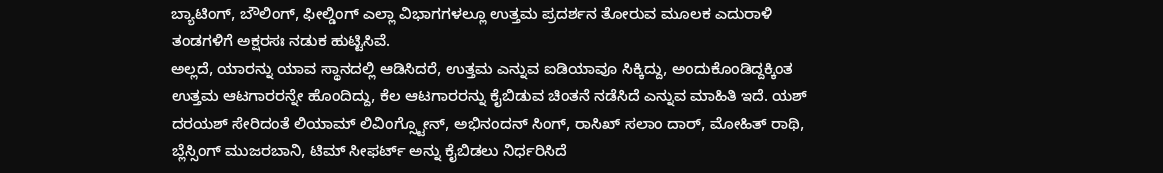ಬ್ಯಾಟಿಂಗ್, ಬೌಲಿಂಗ್, ಫೀಲ್ಡಿಂಗ್ ಎಲ್ಲಾ ವಿಭಾಗಗಳಲ್ಲೂ ಉತ್ತಮ ಪ್ರದರ್ಶನ ತೋರುವ ಮೂಲಕ ಎದುರಾಳಿ ತಂಡಗಳಿಗೆ ಅಕ್ಷರಸಃ ನಡುಕ ಹುಟ್ಟಿಸಿವೆ.
ಅಲ್ಲದೆ, ಯಾರನ್ನು ಯಾವ ಸ್ಥಾನದಲ್ಲಿ ಆಡಿಸಿದರೆ, ಉತ್ತಮ ಎನ್ನುವ ಐಡಿಯಾವೂ ಸಿಕ್ಕಿದ್ದು, ಅಂದುಕೊಂಡಿದ್ದಕ್ಕಿಂತ ಉತ್ತಮ ಆಟಗಾರರನ್ನೇ ಹೊಂದಿದ್ದು, ಕೆಲ ಆಟಗಾರರನ್ನು ಕೈಬಿಡುವ ಚಿಂತನೆ ನಡೆಸಿದೆ ಎನ್ನುವ ಮಾಹಿತಿ ಇದೆ. ಯಶ್ ದರಯಶ್ ಸೇರಿದಂತೆ ಲಿಯಾಮ್ ಲಿವಿಂಗ್ಸ್ಟೋನ್, ಅಭಿನಂದನ್ ಸಿಂಗ್, ರಾಸಿಖ್ ಸಲಾಂ ದಾರ್, ಮೋಹಿತ್ ರಾಥಿ, ಬ್ಲೆಸ್ಸಿಂಗ್ ಮುಜರಬಾನಿ, ಟಿಮ್ ಸೀಫರ್ಟ್ ಅನ್ನು ಕೈಬಿಡಲು ನಿರ್ಧರಿಸಿದೆ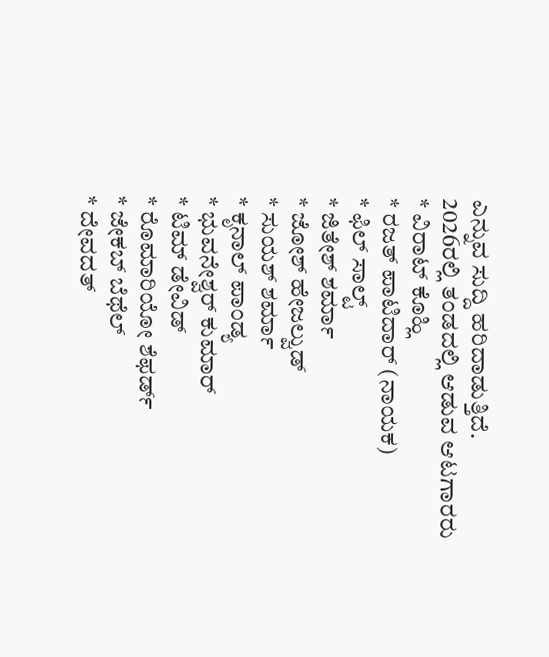ಎನ್ನುವ ಸುದ್ದಿ ಹರಿದಾಡುತ್ತಿದೆ.
2026ರಲ್ಲಿ ತಂಡದಲ್ಲಿ ಆಡುವ ಆಟಗಾರರು
* ವಿರಾಟ್ ಕೊಹ್ಲಿ
* ರಜತ್ ಪಾಟಿದಾರ್ (ನಾಯಕ)
* ಫಿಲ್ ಸಾಲ್ಟ್
* ಜಿತೇಶ್ ಶರ್ಮಾ
* ಜೋಶ್ ಹೇಜಲ್ವುಡ್
* ಸುಯಶ್ ಶರ್ಮಾ
* ಕೃನಾಲ್ ಪಾಂಡ್ಯ
* ಭುವನೇಶ್ವರ್ ಕುಮಾರ್
* ಟಿಮ್ ಡೇವಿಡ್
* ರೊಮಾರಿಯೋ ಶೆಫರ್ಡ್
* ಜೇಕಬ್ ಬೆಥೆಲ್
* ದೇವದತ್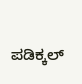ಪಡಿಕ್ಕಲ್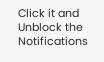Click it and Unblock the Notifications